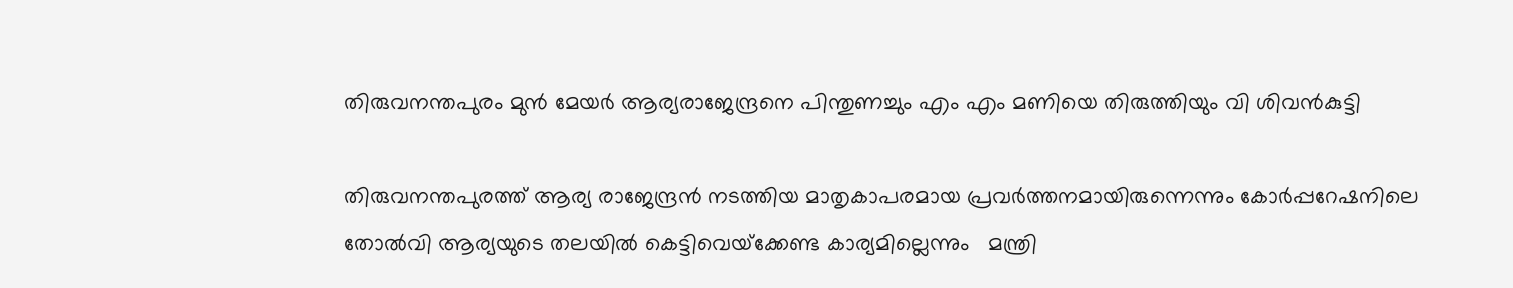തിരുവനന്തപുരം മുൻ മേയർ ആര്യരാജേന്ദ്രനെ പിന്തുണച്ചും എം എം മണിയെ തിരുത്തിയും വി ശിവൻകുട്ടി

തിരുവനന്തപുരത്ത് ആര്യ രാജേന്ദ്രൻ നടത്തിയ മാതൃകാപരമായ പ്രവർത്തനമായിരുന്നെന്നും കോർപ്പറേഷനിലെ തോൽവി ആര്യയുടെ തലയിൽ കെട്ടിവെയ്‌ക്കേണ്ട കാര്യമില്ലെന്നും   മന്ത്രി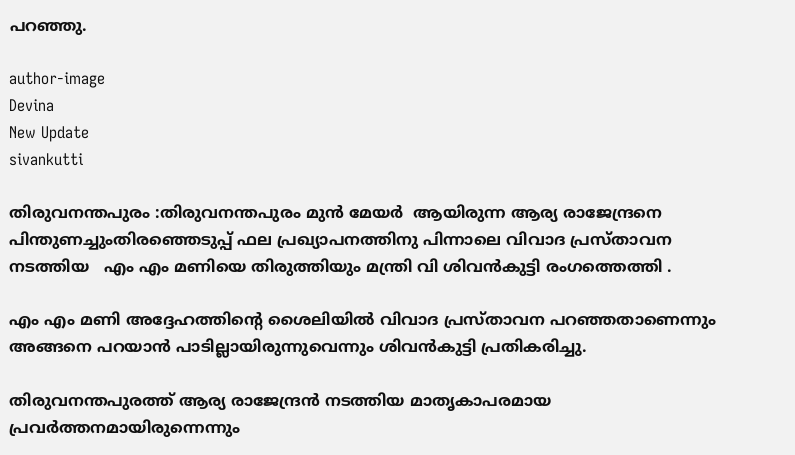പറഞ്ഞു.

author-image
Devina
New Update
sivankutti

തിരുവനന്തപുരം :തിരുവനന്തപുരം മുൻ മേയർ  ആയിരുന്ന ആര്യ രാജേന്ദ്രനെ പിന്തുണച്ചുംതിരഞ്ഞെടുപ്പ് ഫല പ്രഖ്യാപനത്തിനു പിന്നാലെ വിവാദ പ്രസ്താവന നടത്തിയ   എം എം മണിയെ തിരുത്തിയും മന്ത്രി വി ശിവൻകുട്ടി രംഗത്തെത്തി .

എം എം മണി അദ്ദേഹത്തിന്റെ ശൈലിയിൽ വിവാദ പ്രസ്താവന പറഞ്ഞതാണെന്നും അങ്ങനെ പറയാൻ പാടില്ലായിരുന്നുവെന്നും ശിവൻകുട്ടി പ്രതികരിച്ചു.

തിരുവനന്തപുരത്ത് ആര്യ രാജേന്ദ്രൻ നടത്തിയ മാതൃകാപരമായ പ്രവർത്തനമായിരുന്നെന്നും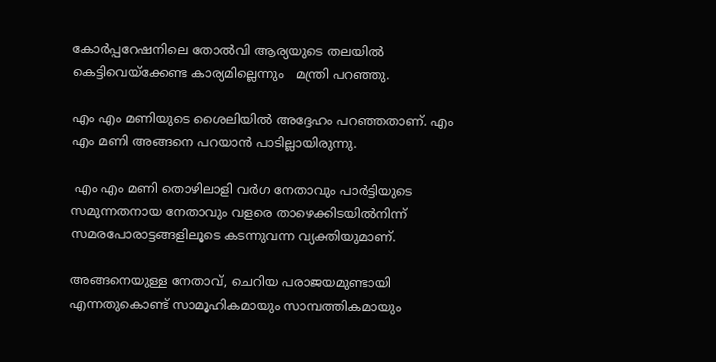കോർപ്പറേഷനിലെ തോൽവി ആര്യയുടെ തലയിൽ കെട്ടിവെയ്‌ക്കേണ്ട കാര്യമില്ലെന്നും   മന്ത്രി പറഞ്ഞു.

എം എം മണിയുടെ ശൈലിയിൽ അദ്ദേഹം പറഞ്ഞതാണ്. എം എം മണി അങ്ങനെ പറയാൻ പാടില്ലായിരുന്നു.

 എം എം മണി തൊഴിലാളി വർഗ നേതാവും പാർട്ടിയുടെ സമുന്നതനായ നേതാവും വളരെ താഴെക്കിടയിൽനിന്ന് സമരപോരാട്ടങ്ങളിലൂടെ കടന്നുവന്ന വ്യക്തിയുമാണ്.

അങ്ങനെയുള്ള നേതാവ്, ചെറിയ പരാജയമുണ്ടായി എന്നതുകൊണ്ട് സാമൂഹികമായും സാമ്പത്തികമായും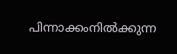പിന്നാക്കംനിൽക്കുന്ന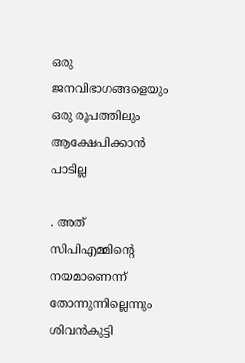ഒരു ജനവിഭാഗങ്ങളെയും ഒരു രൂപത്തിലും ആക്ഷേപിക്കാൻ പാടില്ല

. അത് സിപിഎമ്മിന്റെ നയമാണെന്ന് തോന്നുന്നില്ലെന്നും ശിവൻകുട്ടി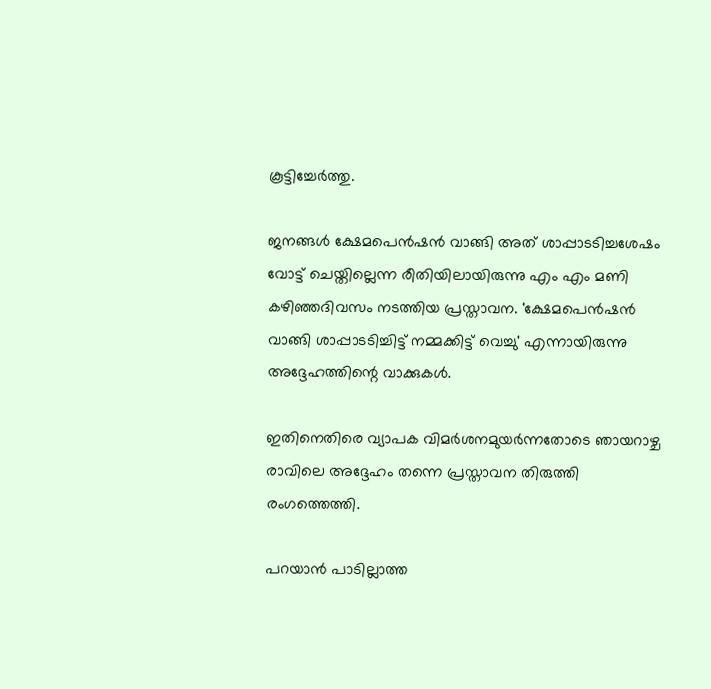കൂട്ടിച്ചേർത്തു.

ജനങ്ങൾ ക്ഷേമപെൻഷൻ വാങ്ങി അത് ശാപ്പാടടിച്ചശേഷം വോട്ട് ചെയ്തില്ലെന്ന രീതിയിലായിരുന്നു എം എം മണി കഴിഞ്ഞദിവസം നടത്തിയ പ്രസ്താവന. 'ക്ഷേമപെൻഷൻ വാങ്ങി ശാപ്പാടടിച്ചിട്ട് നമ്മക്കിട്ട് വെച്ചു' എന്നായിരുന്നു അദ്ദേഹത്തിന്റെ വാക്കുകൾ.

ഇതിനെതിരെ വ്യാപക വിമർശനമുയർന്നതോടെ ഞായറാഴ്ച രാവിലെ അദ്ദേഹം തന്നെ പ്രസ്താവന തിരുത്തി രംഗത്തെത്തി.

പറയാൻ പാടില്ലാത്ത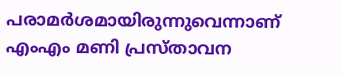പരാമർശമായിരുന്നുവെന്നാണ് എംഎം മണി പ്രസ്താവന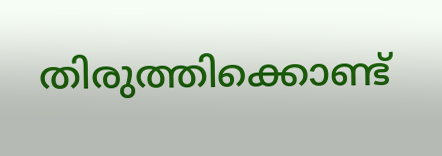തിരുത്തിക്കൊണ്ട്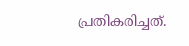പ്രതികരിച്ചത്.